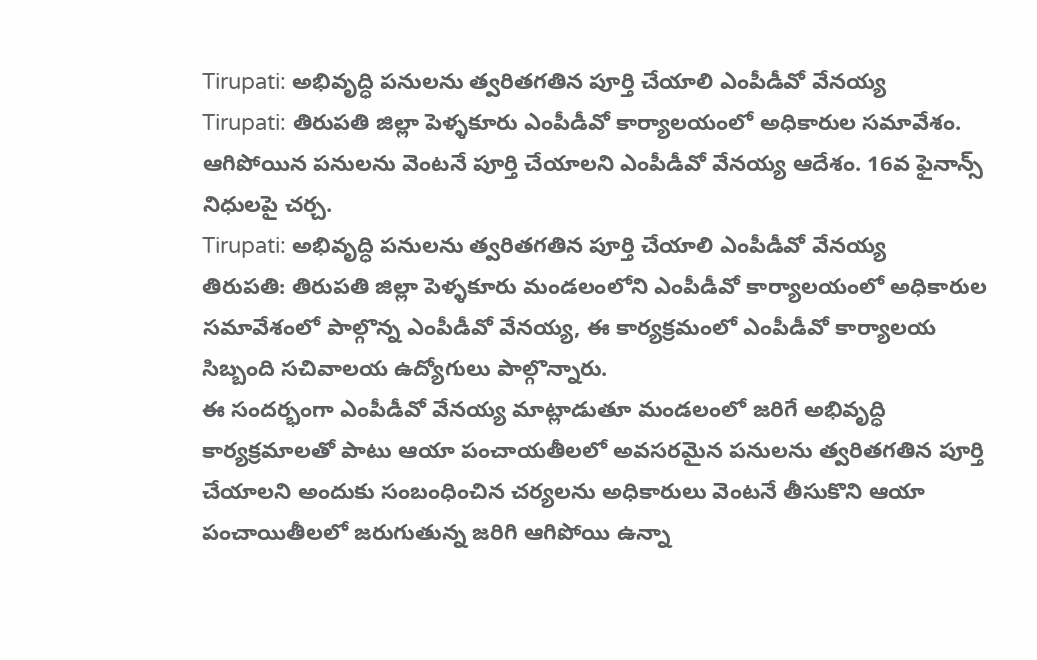Tirupati: అభివృద్ధి పనులను త్వరితగతిన పూర్తి చేయాలి ఎంపీడీవో వేనయ్య
Tirupati: తిరుపతి జిల్లా పెళ్ళకూరు ఎంపీడీవో కార్యాలయంలో అధికారుల సమావేశం. ఆగిపోయిన పనులను వెంటనే పూర్తి చేయాలని ఎంపీడీవో వేనయ్య ఆదేశం. 16వ ఫైనాన్స్ నిధులపై చర్చ.
Tirupati: అభివృద్ధి పనులను త్వరితగతిన పూర్తి చేయాలి ఎంపీడీవో వేనయ్య
తిరుపతి: తిరుపతి జిల్లా పెళ్ళకూరు మండలంలోని ఎంపీడీవో కార్యాలయంలో అధికారుల సమావేశంలో పాల్గొన్న ఎంపీడీవో వేనయ్య, ఈ కార్యక్రమంలో ఎంపీడీవో కార్యాలయ సిబ్బంది సచివాలయ ఉద్యోగులు పాల్గొన్నారు.
ఈ సందర్భంగా ఎంపీడీవో వేనయ్య మాట్లాడుతూ మండలంలో జరిగే అభివృద్ధి కార్యక్రమాలతో పాటు ఆయా పంచాయతీలలో అవసరమైన పనులను త్వరితగతిన పూర్తి చేయాలని అందుకు సంబంధించిన చర్యలను అధికారులు వెంటనే తీసుకొని ఆయా పంచాయితీలలో జరుగుతున్న జరిగి ఆగిపోయి ఉన్నా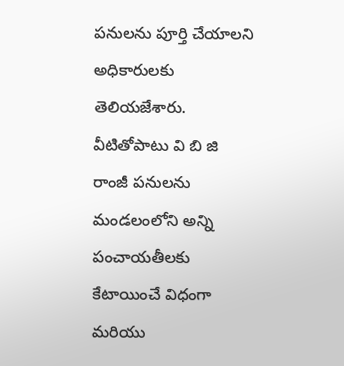పనులను పూర్తి చేయాలని అధికారులకు తెలియజేశారు.
వీటితోపాటు వి బి జి రాంజీ పనులను మండలంలోని అన్ని పంచాయతీలకు కేటాయించే విధంగా మరియు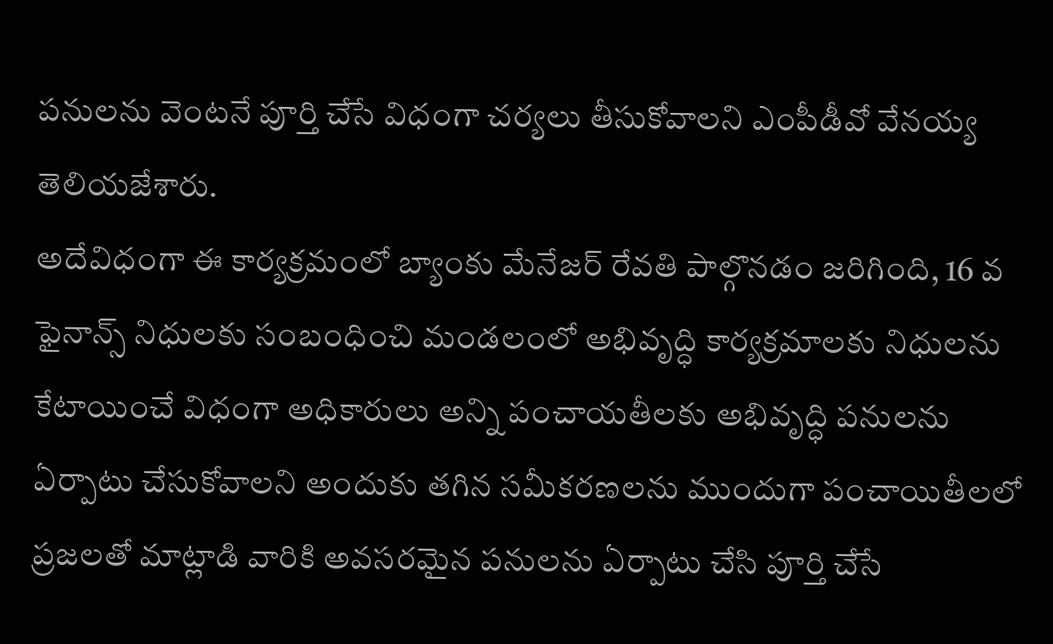పనులను వెంటనే పూర్తి చేసే విధంగా చర్యలు తీసుకోవాలని ఎంపీడీవో వేనయ్య తెలియజేశారు.
అదేవిధంగా ఈ కార్యక్రమంలో బ్యాంకు మేనేజర్ రేవతి పాల్గొనడం జరిగింది, 16 వ ఫైనాన్స్ నిధులకు సంబంధించి మండలంలో అభివృద్ధి కార్యక్రమాలకు నిధులను కేటాయించే విధంగా అధికారులు అన్ని పంచాయతీలకు అభివృద్ధి పనులను ఏర్పాటు చేసుకోవాలని అందుకు తగిన సమీకరణలను ముందుగా పంచాయితీలలో ప్రజలతో మాట్లాడి వారికి అవసరమైన పనులను ఏర్పాటు చేసి పూర్తి చేసే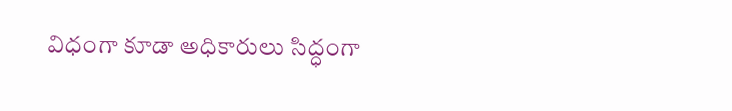విధంగా కూడా అధికారులు సిద్ధంగా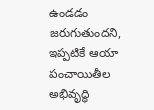ఉండడం జరుగుతుందని, ఇప్పటికే ఆయా పంచాయితీల అభివృద్ధి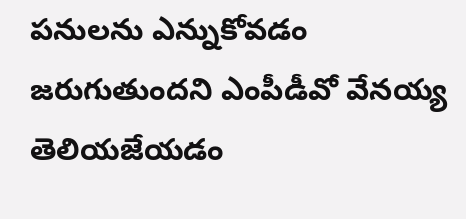పనులను ఎన్నుకోవడం జరుగుతుందని ఎంపీడీవో వేనయ్య తెలియజేయడం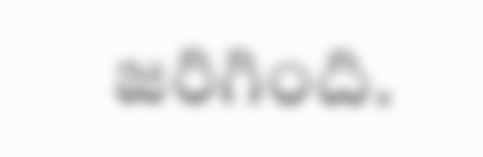జరిగింది.